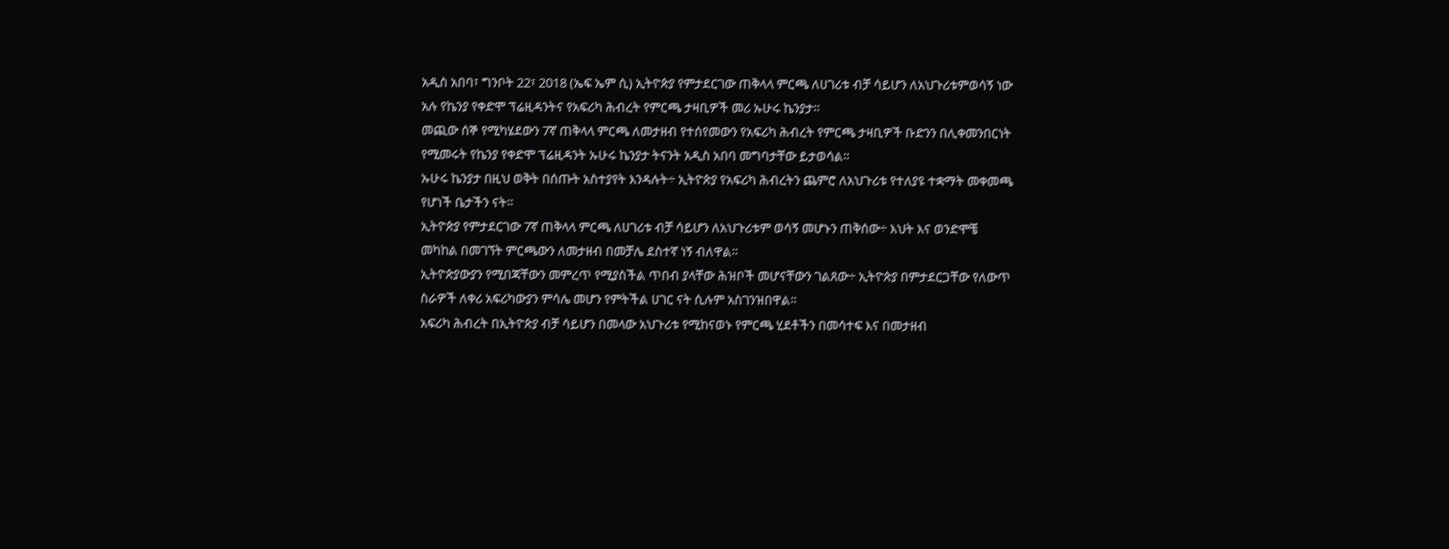አዲስ አበባ፣ ግንቦት 22፣ 2018 (ኤፍ ኤም ሲ) ኢትዮጵያ የምታደርገው ጠቅላላ ምርጫ ለሀገሪቱ ብቻ ሳይሆን ለአህጉሪቱምወሳኝ ነው አሉ የኬንያ የቀድሞ ፕሬዚዳንትና የአፍሪካ ሕብረት የምርጫ ታዛቢዎች መሪ ኡሁሩ ኬንያታ።
መጪው ሰኞ የሚካሄደውን 7ኛ ጠቅላላ ምርጫ ለመታዘብ የተሰየመውን የአፍሪካ ሕብረት የምርጫ ታዛቢዎች ቡድንን በሊቀመንበርነት የሚመሩት የኬንያ የቀድሞ ፕሬዚዳንት ኡሁሩ ኬንያታ ትናንት አዲስ አበባ መግባታቸው ይታወሳል።
ኡሁሩ ኬንያታ በዚህ ወቅት በሰጡት አስተያየት እንዳሉት÷ ኢትዮጵያ የአፍሪካ ሕብረትን ጨምሮ ለአህጉሪቱ የተለያዩ ተቋማት መቀመጫ የሆነች ቤታችን ናት።
ኢትዮጵያ የምታደርገው 7ኛ ጠቅላላ ምርጫ ለሀገሪቱ ብቻ ሳይሆን ለአህጉሪቱም ወሳኝ መሆኑን ጠቅሰው÷ እህት እና ወንድሞቼ መካከል በመገኘት ምርጫውን ለመታዘብ በመቻሌ ደስተኛ ነኝ ብለዋል፡፡
ኢትዮጵያውያን የሚበጃቸውን መምረጥ የሚያስችል ጥበብ ያላቸው ሕዝቦች መሆናቸውን ገልጸው÷ ኢትዮጵያ በምታደርጋቸው የለውጥ ስራዎች ለቀሪ አፍሪካውያን ምሳሌ መሆን የምትችል ሀገር ናት ሲሉም አስገንዝበዋል፡፡
አፍሪካ ሕብረት በኢትዮጵያ ብቻ ሳይሆን በመላው አህጉሪቱ የሚከናወኑ የምርጫ ሂደቶችን በመሳተፍ እና በመታዘብ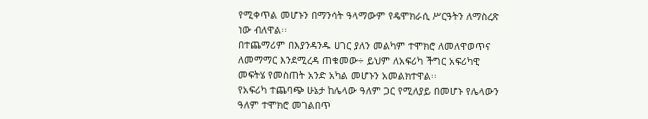የሚቀጥል መሆኑን በማንሳት ዓላማውም የዴሞክራሲ ሥርዓትን ለማስረጽ ነው ብለዋል፡፡
በተጨማሪም በእያንዳንዱ ሀገር ያለን መልካም ተሞክሮ ለመለዋወጥና ለመማማር እንደሚረዳ ጠቁመው÷ ይህም ለአፍሪካ ችግር አፍሪካዊ መፍትሄ የመስጠት አንድ አካል መሆኑን አመልክተዋል፡፡
የአፍሪካ ተጨባጭ ሁኔታ ከሌላው ዓለም ጋር የሚለያይ በመሆኑ የሌላውን ዓለም ተሞክሮ መገልበጥ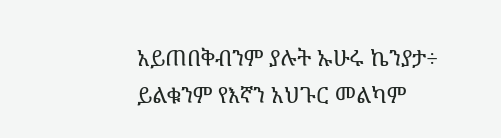አይጠበቅብንም ያሉት ኡሁሩ ኬንያታ÷ ይልቁንም የእኛን አህጉር መልካም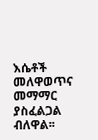እሴቶች መለዋወጥና መማማር ያስፈልጋል ብለዋል፡፡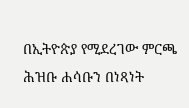በኢትዮጵያ የሚደረገው ምርጫ ሕዝቡ ሐሳቡን በነጻነት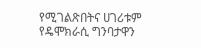የሚገልጽበትና ሀገሪቱም የዴሞክራሲ ግንባታዋን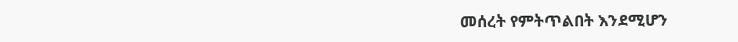መሰረት የምትጥልበት እንደሚሆን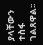ያላቸውን ተስፋ ገልጸዋል፡፡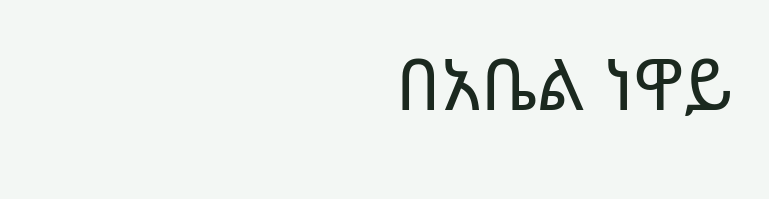በአቤል ነዋይ